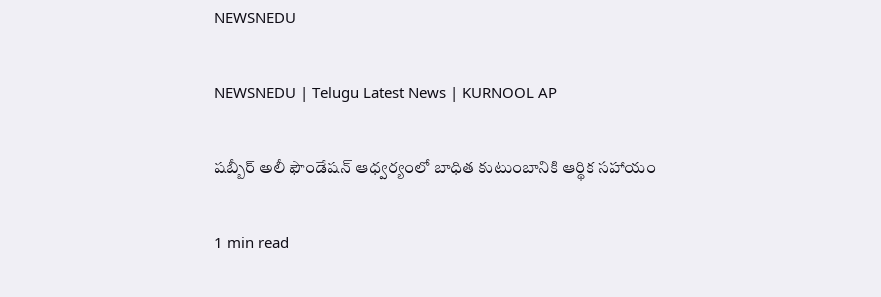NEWSNEDU

NEWSNEDU | Telugu Latest News | KURNOOL AP

షబ్బీర్ అలీ ఫౌండేషన్ ఆధ్వర్యంలో బాధిత కుటుంబానికి ఆర్థిక సహాయం

1 min read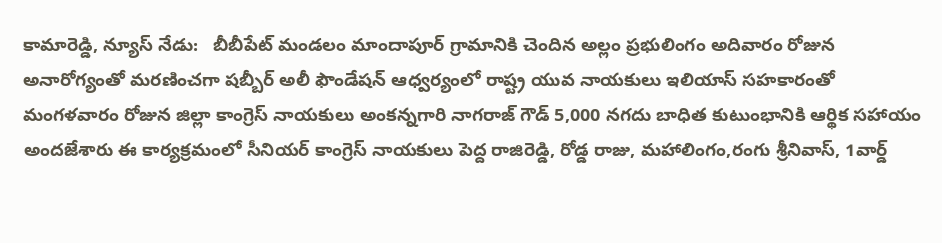కామారెడ్డి, న్యూస్ నేడు:   బీబీపేట్ మండలం మాందాపూర్ గ్రామానికి చెందిన అల్లం ప్రభులింగం అదివారం రోజున అనారోగ్యంతో మరణించగా షబ్బీర్ అలీ ఫౌండేషన్ ఆధ్వర్యంలో రాష్ట్ర యువ నాయకులు ఇలియాస్ సహకారంతో  మంగళవారం రోజున జిల్లా కాంగ్రెస్ నాయకులు అంకన్నగారి నాగరాజ్ గౌడ్ 5,000 నగదు బాధిత కుటుంభానికి ఆర్థిక సహాయం అందజేశారు ఈ కార్యక్రమంలో సీనియర్ కాంగ్రెస్ నాయకులు పెద్ద రాజిరెడ్డి, రోడ్డ రాజు, మహాలింగం,రంగు శ్రీనివాస్, 1వార్డ్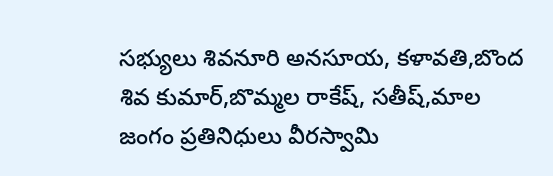సభ్యులు శివనూరి అనసూయ, కళావతి,బొంద శివ కుమార్,బొమ్మల రాకేష్, సతీష్,మాల జంగం ప్రతినిధులు వీరస్వామి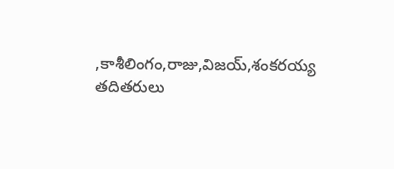,కాశీలింగం,రాజు,విజయ్,శంకరయ్య తదితరులు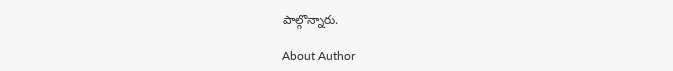పాల్గొన్నారు.

About Author